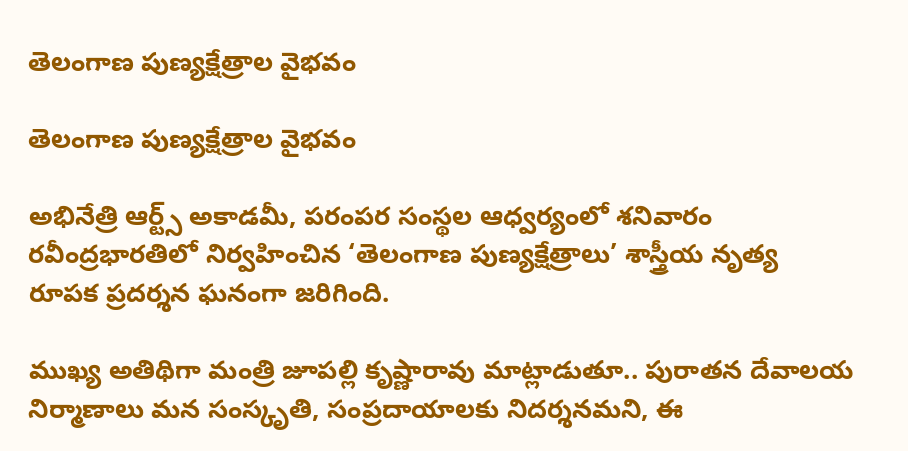తెలంగాణ పుణ్యక్షేత్రాల వైభవం

తెలంగాణ పుణ్యక్షేత్రాల వైభవం

అభినేత్రి ఆర్ట్స్ అకాడమీ, పరంపర సంస్థల ఆధ్వర్యంలో శనివారం రవీంద్రభారతిలో నిర్వహించిన ‘తెలంగాణ పుణ్యక్షేత్రాలు’ శాస్త్రీయ నృత్య రూపక ప్రదర్శన ఘనంగా జరిగింది.

ముఖ్య అతిథిగా మంత్రి జూపల్లి కృష్ణారావు మాట్లాడుతూ.. పురాతన దేవాలయ నిర్మాణాలు మన సంస్కృతి, సంప్రదాయాలకు నిదర్శనమని, ఈ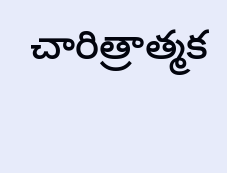చారిత్రాత్మక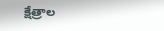క్షేత్రాల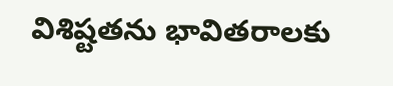విశిష్టతను భావితరాలకు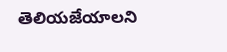తెలియజేయాలని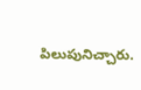పిలుపునిచ్చారు.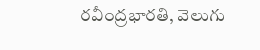రవీంద్రభారతి, వెలుగు